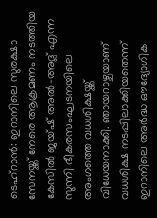ടെഹ്റാൻ: ഇറാനിലെ സുരക്ഷാ സേനയ്ക്ക് നേരെ ആക്രമണം നടത്തിയ കേസിൽ ജയ്ഷ് അൽ-അദ്ല് എന്ന സുന്നി ഭീകരസംഘടനയിലെ അംഗത്തെ വധശിക്ഷയ്ക്ക് വിധേയനാക്കി. ഞായറാഴ്ചയാണ് വധശിക്ഷ നടപ്പിലാക്കിയതെന്ന് ഇറാനിലെ അർദ്ധ ഔദ്യോഗിക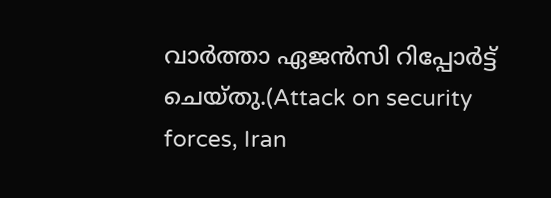വാർത്താ ഏജൻസി റിപ്പോർട്ട് ചെയ്തു.(Attack on security forces, Iran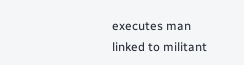executes man linked to militant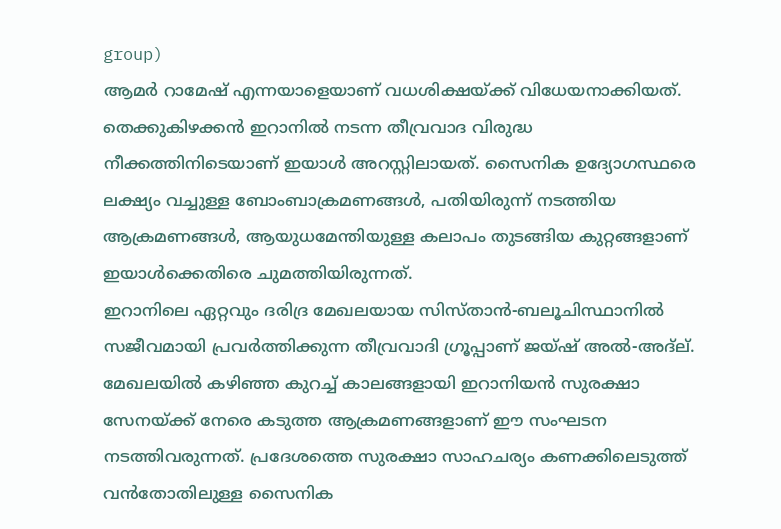group)
ആമർ റാമേഷ് എന്നയാളെയാണ് വധശിക്ഷയ്ക്ക് വിധേയനാക്കിയത്. തെക്കുകിഴക്കൻ ഇറാനിൽ നടന്ന തീവ്രവാദ വിരുദ്ധ നീക്കത്തിനിടെയാണ് ഇയാൾ അറസ്റ്റിലായത്. സൈനിക ഉദ്യോഗസ്ഥരെ ലക്ഷ്യം വച്ചുള്ള ബോംബാക്രമണങ്ങൾ, പതിയിരുന്ന് നടത്തിയ ആക്രമണങ്ങൾ, ആയുധമേന്തിയുള്ള കലാപം തുടങ്ങിയ കുറ്റങ്ങളാണ് ഇയാൾക്കെതിരെ ചുമത്തിയിരുന്നത്.
ഇറാനിലെ ഏറ്റവും ദരിദ്ര മേഖലയായ സിസ്താൻ-ബലൂചിസ്ഥാനിൽ സജീവമായി പ്രവർത്തിക്കുന്ന തീവ്രവാദി ഗ്രൂപ്പാണ് ജയ്ഷ് അൽ-അദ്ല്. മേഖലയിൽ കഴിഞ്ഞ കുറച്ച് കാലങ്ങളായി ഇറാനിയൻ സുരക്ഷാ സേനയ്ക്ക് നേരെ കടുത്ത ആക്രമണങ്ങളാണ് ഈ സംഘടന നടത്തിവരുന്നത്. പ്രദേശത്തെ സുരക്ഷാ സാഹചര്യം കണക്കിലെടുത്ത് വൻതോതിലുള്ള സൈനിക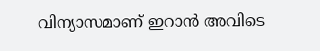വിന്യാസമാണ് ഇറാൻ അവിടെ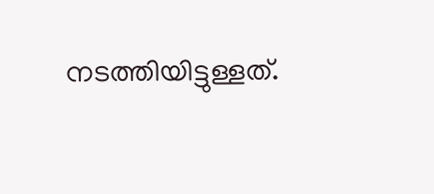നടത്തിയിട്ടുള്ളത്.